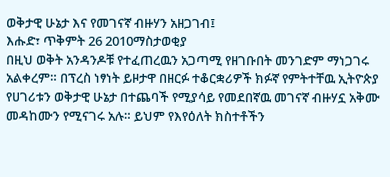ወቅታዊ ሁኔታ እና የመገናኛ ብዙሃን አዘጋገብ፤
እሑድ፣ ጥቅምት 26 2010ማስታወቂያ
በዚህ ወቅት አንዳንዶቹ የተፈጠረዉን አጋጣሚ የዘገቡበት መንገድም ማነጋገሩ አልቀረም። በፕረስ ነፃነት ይዞታዋ በዘርፉ ተቆርቋሪዎች ክፉኛ የምትተቸዉ ኢትዮጵያ የሀገሪቱን ወቅታዊ ሁኔታ በተጨባች የሚያሳይ የመደበኛዉ መገናኛ ብዙሃኗ አቅሙ መዳከሙን የሚናገሩ አሉ። ይህም የእየዕለት ክስተቶችን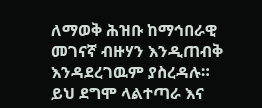ለማወቅ ሕዝቡ ከማኅበራዊ መገናኛ ብዙሃን እንዲጠብቅ እንዳደረገዉም ያስረዳሉ። ይህ ደግሞ ላልተጣራ እና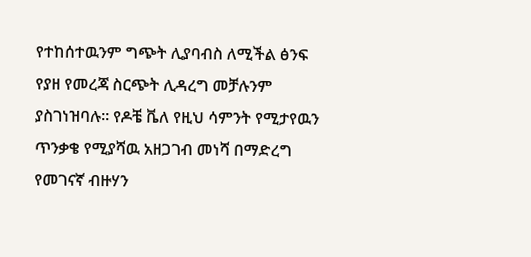የተከሰተዉንም ግጭት ሊያባብስ ለሚችል ፅንፍ የያዘ የመረጃ ስርጭት ሊዳረግ መቻሉንም ያስገነዝባሉ። የዶቼ ቬለ የዚህ ሳምንት የሚታየዉን ጥንቃቄ የሚያሻዉ አዘጋገብ መነሻ በማድረግ የመገናኛ ብዙሃን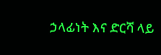ኃላፊነት እና ድርሻ ላይ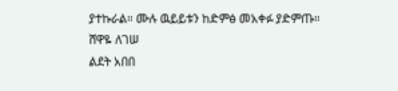ያተኩራል። ሙሉ ዉይይቱን ከድምፅ መአቀፉ ያድምጡ።
ሸዋዬ ለገሠ
ልደት አበበ